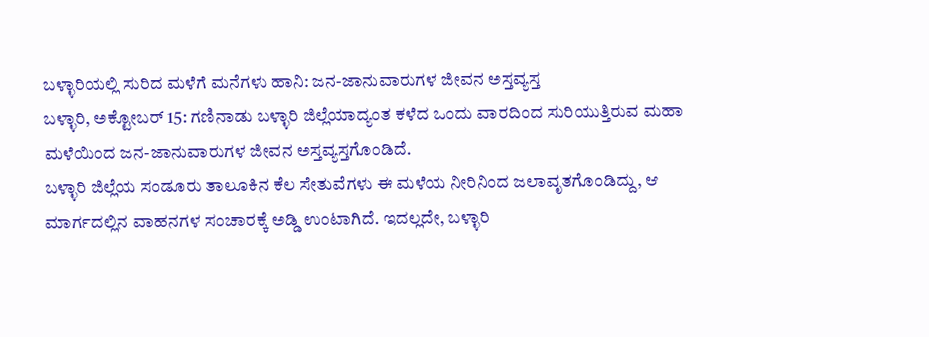ಬಳ್ಳಾರಿಯಲ್ಲಿ ಸುರಿದ ಮಳೆಗೆ ಮನೆಗಳು ಹಾನಿ: ಜನ-ಜಾನುವಾರುಗಳ ಜೀವನ ಅಸ್ತವ್ಯಸ್ತ
ಬಳ್ಳಾರಿ, ಅಕ್ಟೋಬರ್ 15: ಗಣಿನಾಡು ಬಳ್ಳಾರಿ ಜಿಲ್ಲೆಯಾದ್ಯಂತ ಕಳೆದ ಒಂದು ವಾರದಿಂದ ಸುರಿಯುತ್ತಿರುವ ಮಹಾ ಮಳೆಯಿಂದ ಜನ-ಜಾನುವಾರುಗಳ ಜೀವನ ಅಸ್ತವ್ಯಸ್ತಗೊಂಡಿದೆ.
ಬಳ್ಳಾರಿ ಜಿಲ್ಲೆಯ ಸಂಡೂರು ತಾಲೂಕಿನ ಕೆಲ ಸೇತುವೆಗಳು ಈ ಮಳೆಯ ನೀರಿನಿಂದ ಜಲಾವೃತಗೊಂಡಿದ್ದು, ಆ ಮಾರ್ಗದಲ್ಲಿನ ವಾಹನಗಳ ಸಂಚಾರಕ್ಕೆ ಅಡ್ಡಿ ಉಂಟಾಗಿದೆ. ಇದಲ್ಲದೇ, ಬಳ್ಳಾರಿ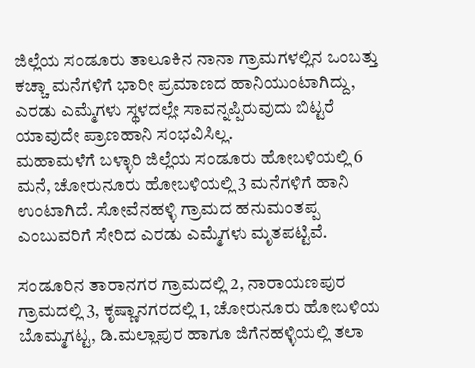ಜಿಲ್ಲೆಯ ಸಂಡೂರು ತಾಲೂಕಿನ ನಾನಾ ಗ್ರಾಮಗಳಲ್ಲಿನ ಒಂಬತ್ತು ಕಚ್ಚಾ ಮನೆಗಳಿಗೆ ಭಾರೀ ಪ್ರಮಾಣದ ಹಾನಿಯುಂಟಾಗಿದ್ದು, ಎರಡು ಎಮ್ಮೆಗಳು ಸ್ಥಳದಲ್ಲೇ ಸಾವನ್ನಪ್ಪಿರುವುದು ಬಿಟ್ಟರೆ ಯಾವುದೇ ಪ್ರಾಣಹಾನಿ ಸಂಭವಿಸಿಲ್ಲ.
ಮಹಾಮಳೆಗೆ ಬಳ್ಳಾರಿ ಜಿಲ್ಲೆಯ ಸಂಡೂರು ಹೋಬಳಿಯಲ್ಲಿ 6 ಮನೆ, ಚೋರುನೂರು ಹೋಬಳಿಯಲ್ಲಿ 3 ಮನೆಗಳಿಗೆ ಹಾನಿ ಉಂಟಾಗಿದೆ. ಸೋವೆನಹಳ್ಳಿ ಗ್ರಾಮದ ಹನುಮಂತಪ್ಪ ಎಂಬುವರಿಗೆ ಸೇರಿದ ಎರಡು ಎಮ್ಮೆಗಳು ಮೃತಪಟ್ಟಿವೆ.

ಸಂಡೂರಿನ ತಾರಾನಗರ ಗ್ರಾಮದಲ್ಲಿ 2, ನಾರಾಯಣಪುರ ಗ್ರಾಮದಲ್ಲಿ 3, ಕೃಷ್ಣಾನಗರದಲ್ಲಿ 1, ಚೋರುನೂರು ಹೋಬಳಿಯ ಬೊಮ್ಮಗಟ್ಟ, ಡಿ.ಮಲ್ಲಾಪುರ ಹಾಗೂ ಜಿಗೆನಹಳ್ಳಿಯಲ್ಲಿ ತಲಾ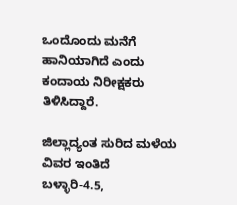ಒಂದೊಂದು ಮನೆಗೆ ಹಾನಿಯಾಗಿದೆ ಎಂದು ಕಂದಾಯ ನಿರೀಕ್ಷಕರು ತಿಳಿಸಿದ್ದಾರೆ.

ಜಿಲ್ಲಾದ್ಯಂತ ಸುರಿದ ಮಳೆಯ ವಿವರ ಇಂತಿದೆ
ಬಳ್ಳಾರಿ-4.5,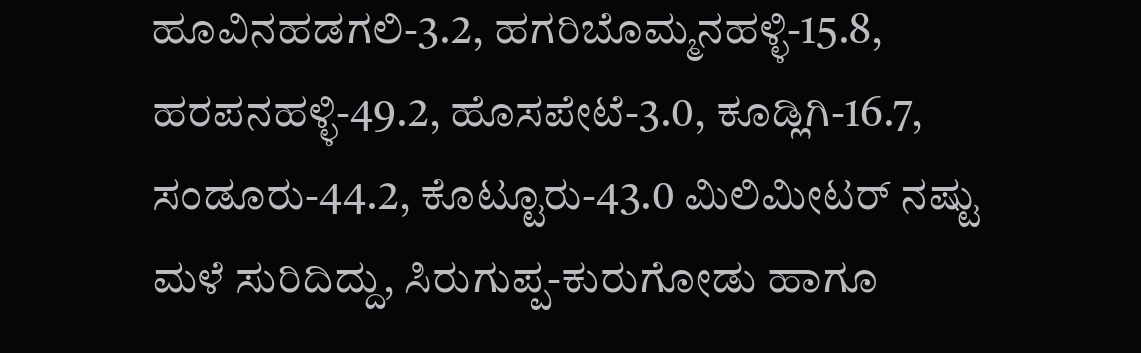ಹೂವಿನಹಡಗಲಿ-3.2, ಹಗರಿಬೊಮ್ಮನಹಳ್ಳಿ-15.8, ಹರಪನಹಳ್ಳಿ-49.2, ಹೊಸಪೇಟೆ-3.0, ಕೂಡ್ಲಿಗಿ-16.7, ಸಂಡೂರು-44.2, ಕೊಟ್ಟೂರು-43.0 ಮಿಲಿಮೀಟರ್ ನಷ್ಟು ಮಳೆ ಸುರಿದಿದ್ದು, ಸಿರುಗುಪ್ಪ-ಕುರುಗೋಡು ಹಾಗೂ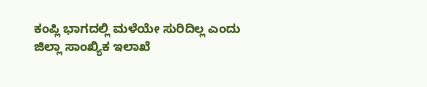ಕಂಪ್ಲಿ ಭಾಗದಲ್ಲಿ ಮಳೆಯೇ ಸುರಿದಿಲ್ಲ ಎಂದು ಜಿಲ್ಲಾ ಸಾಂಖ್ಯಿಕ ಇಲಾಖೆ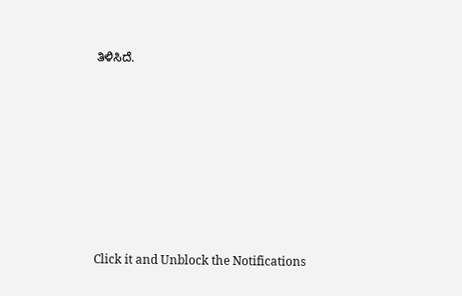ತಿಳಿಸಿದೆ.












Click it and Unblock the Notifications